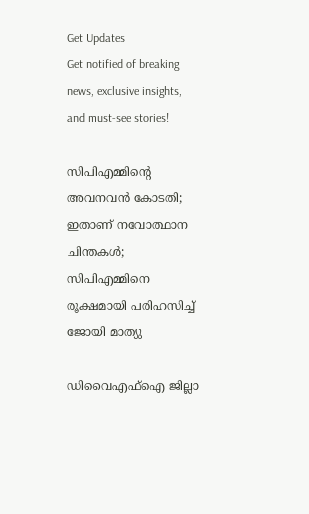Get Updates
Get notified of breaking news, exclusive insights, and must-see stories!

സിപിഎമ്മിന്റെ അവനവന്‍ കോടതി; ഇതാണ് നവോത്ഥാന ചിന്തകള്‍; സിപിഎമ്മിനെ രൂക്ഷമായി പരിഹസിച്ച് ജോയി മാത്യു

ഡിവൈഎഫ്‌ഐ ജില്ലാ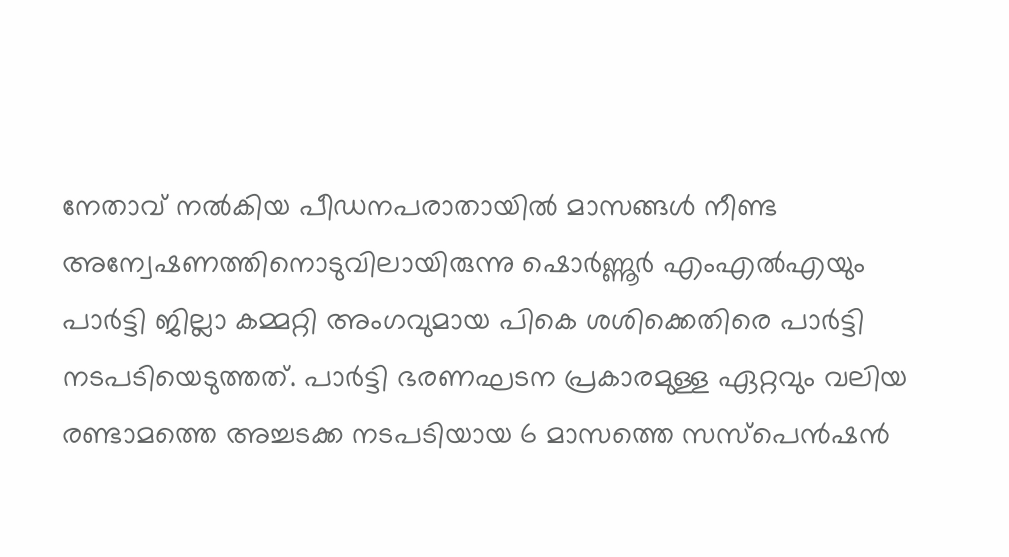നേതാവ് നല്‍കിയ പീഡനപരാതായില്‍ മാസങ്ങള്‍ നീണ്ട അന്വേഷണത്തിനൊടുവിലായിരുന്നു ഷൊര്‍ണ്ണൂര്‍ എംഎല്‍എയും പാര്‍ട്ടി ജില്ലാ കമ്മറ്റി അംഗവുമായ പികെ ശശിക്കെതിരെ പാര്‍ട്ടി നടപടിയെടുത്തത്. പാര്‍ട്ടി ഭരണഘടന പ്രകാരമുള്ള ഏറ്റവും വലിയ രണ്ടാമത്തെ അച്ചടക്ക നടപടിയായ 6 മാസത്തെ സസ്‌പെന്‍ഷന്‍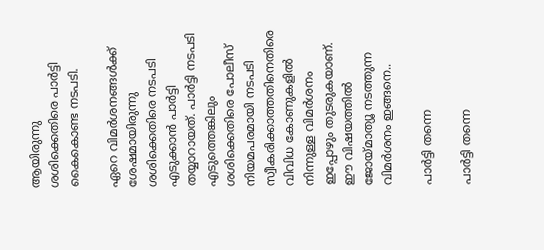ആയിരുന്നു ശശിക്കെതിരെ പാര്‍ട്ടി കൈകൊണ്ട നടപടി.

ഏറെ വിമര്‍ശനങ്ങള്‍ക്ക് ശേഷമായിരുന്നു ശശിക്കെതിരെ നടപടി എടുക്കാന്‍ പാര്‍ട്ടി തയ്യാറായത്. പാര്‍ട്ടി നടപടി എടുത്തെങ്കിലും ശശിക്കെതിരെ പോലീസ് നിയമപരമായി നടപടി സ്വീകരിക്കാത്തതിനെതിരെ വിവിധ കോണുകളില്‍ നിന്നുള്ള വിമര്‍ശനം ഇപ്പോഴും തുടരുകയാണ്. ഈ വിഷയത്തില്‍ ജോയ്മാത്യൂ നടത്തുന്ന വിമര്‍ശനം ഇങ്ങനെ..

പാര്‍ട്ടി തന്നെ

പാര്‍ട്ടി തന്നെ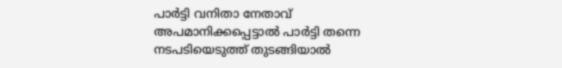പാര്‍ട്ടി വനിതാ നേതാവ് അപമാനിക്കപ്പെട്ടാല്‍ പാര്‍ട്ടി തന്നെ നടപടിയെടുത്ത് തുടങ്ങിയാല്‍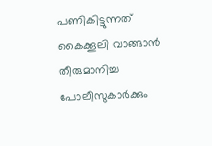പണികിട്ടുന്നത് കൈക്കൂലി വാങ്ങാന്‍ തീരുമാനിച്ച പോലീസുകാര്‍ക്കും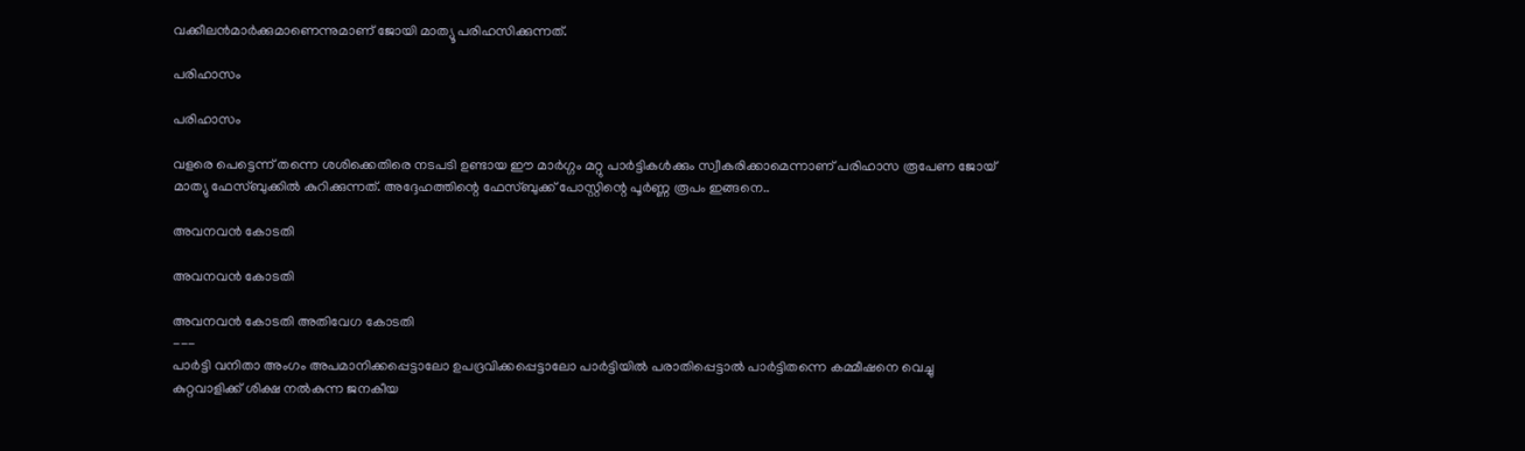വക്കീലന്‍മാര്‍ക്കുമാണെന്നുമാണ് ജോയി മാത്യൂ പരിഹസിക്കുന്നത്.

പരിഹാസം

പരിഹാസം

വളരെ പെട്ടെന്ന് തന്നെ ശശിക്കെതിരെ നടപടി ഉണ്ടായ ഈ മാര്‍ഗ്ഗം മറ്റു പാര്‍ട്ടികള്‍ക്കും സ്വീകരിക്കാമെന്നാണ് പരിഹാസ രൂപേണ ജോയ് മാത്യു ഫേസ്ബുക്കില്‍ കുറിക്കുന്നത്. അദ്ദേഹത്തിന്റെ ഫേസ്ബുക്ക് പോസ്റ്റിന്റെ പൂര്‍ണ്ണ രൂപം ഇങ്ങനെ..

അവനവന്‍ കോടതി

അവനവന്‍ കോടതി

അവനവന്‍ കോടതി അതിവേഗ കോടതി
---
പാര്‍ട്ടി വനിതാ അംഗം അപമാനിക്കപ്പെട്ടാലോ ഉപദ്രവിക്കപ്പെട്ടാലോ പാര്‍ട്ടിയില്‍ പരാതിപ്പെട്ടാല്‍ പാര്‍ട്ടിതന്നെ കമ്മീഷനെ വെച്ചു കുറ്റവാളിക്ക് ശിക്ഷ നല്‍കുന്ന ജനകീയ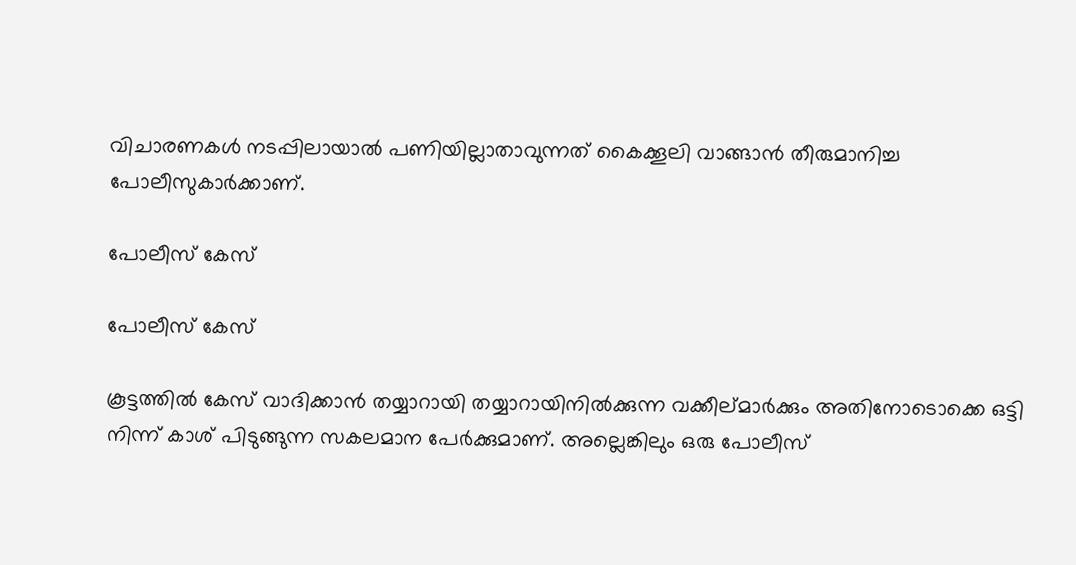വിചാരണകള്‍ നടപ്പിലായാല്‍ പണിയില്ലാതാവുന്നത് കൈക്കൂലി വാങ്ങാന്‍ തീരുമാനിച്ച പോലീസുകാര്‍ക്കാണ്.

പോലീസ് കേസ്

പോലീസ് കേസ്

കൂട്ടത്തില്‍ കേസ് വാദിക്കാന്‍ തയ്യാറായി തയ്യാറായിനില്‍ക്കുന്ന വക്കീല്മാര്‍ക്കും അതിനോടൊക്കെ ഒട്ടി നിന്ന് കാശ് പിടുങ്ങുന്ന സകലമാന പേര്‍ക്കുമാണ്. അല്ലെങ്കിലും ഒരു പോലീസ്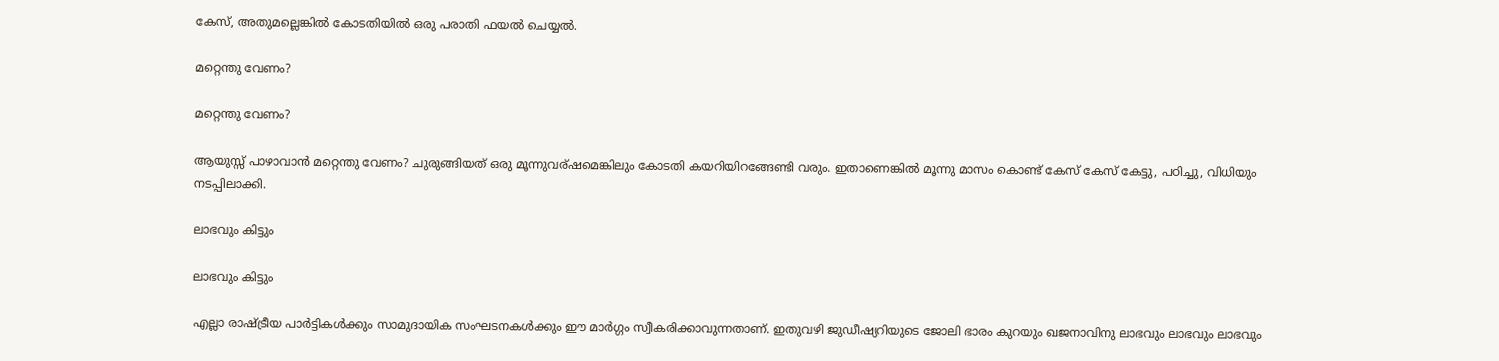കേസ്, അതുമല്ലെങ്കില്‍ കോടതിയില്‍ ഒരു പരാതി ഫയല്‍ ചെയ്യല്‍.

മറ്റെന്തു വേണം?

മറ്റെന്തു വേണം?

ആയുസ്സ് പാഴാവാന്‍ മറ്റെന്തു വേണം? ചുരുങ്ങിയത് ഒരു മൂന്നുവര്ഷമെങ്കിലും കോടതി കയറിയിറങ്ങേണ്ടി വരും. ഇതാണെങ്കില്‍ മൂന്നു മാസം കൊണ്ട് കേസ് കേസ് കേട്ടു, പഠിച്ചു, വിധിയും നടപ്പിലാക്കി.

ലാഭവും കിട്ടും

ലാഭവും കിട്ടും

എല്ലാ രാഷ്ട്രീയ പാര്‍ട്ടികള്‍ക്കും സാമുദായിക സംഘടനകള്‍ക്കും ഈ മാര്‍ഗ്ഗം സ്വീകരിക്കാവുന്നതാണ്. ഇതുവഴി ജുഡീഷ്യറിയുടെ ജോലി ഭാരം കുറയും ഖജനാവിനു ലാഭവും ലാഭവും ലാഭവും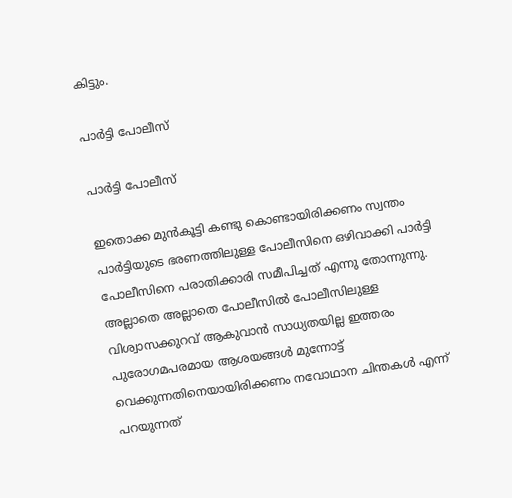കിട്ടും.

പാര്‍ട്ടി പോലീസ്

പാര്‍ട്ടി പോലീസ്

ഇതൊക്ക മുന്‍കൂട്ടി കണ്ടു കൊണ്ടായിരിക്കണം സ്വന്തം പാര്‍ട്ടിയുടെ ഭരണത്തിലുള്ള പോലീസിനെ ഒഴിവാക്കി പാര്‍ട്ടി പോലീസിനെ പരാതിക്കാരി സമീപിച്ചത് എന്നു തോന്നുന്നു. അല്ലാതെ അല്ലാതെ പോലീസില്‍ പോലീസിലുള്ള വിശ്വാസക്കുറവ് ആകുവാന്‍ സാധ്യതയില്ല ഇത്തരം പുരോഗമപരമായ ആശയങ്ങള്‍ മുന്നോട്ട് വെക്കുന്നതിനെയായിരിക്കണം നവോഥാന ചിന്തകള്‍ എന്ന് പറയുന്നത്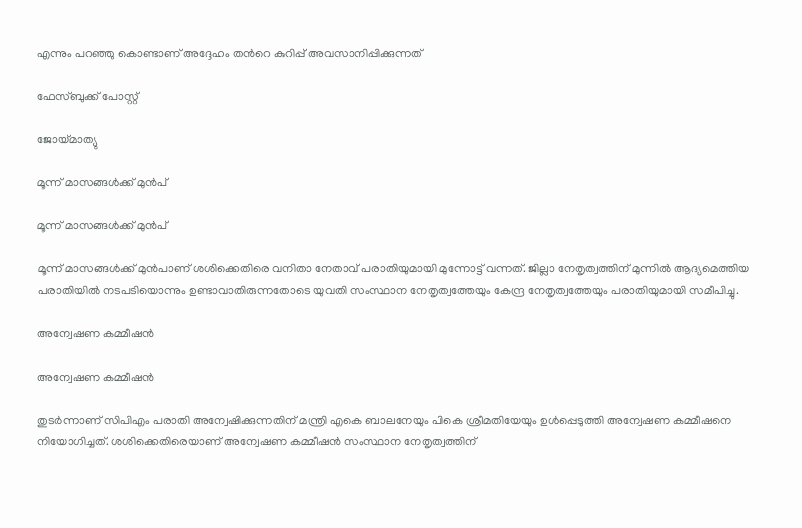എന്നും പറഞ്ഞു കൊണ്ടാണ് അദ്ദേഹം തന്‍റെ കുറിപ്പ് അവസാനിപ്പിക്കുന്നത്

ഫേസ്ബുക്ക് പോസ്റ്റ്

ജോയ്മാത്യു

മൂന്ന് മാസങ്ങള്‍ക്ക് മുന്‍പ്

മൂന്ന് മാസങ്ങള്‍ക്ക് മുന്‍പ്

മൂന്ന് മാസങ്ങള്‍ക്ക് മുന്‍പാണ് ശശിക്കെതിരെ വനിതാ നേതാവ് പരാതിയുമായി മുന്നോട്ട് വന്നത്. ജില്ലാ നേതൃത്വത്തിന് മുന്നില്‍ ആദ്യമെത്തിയ പരാതിയില്‍ നടപടിയൊന്നും ഉണ്ടാവാതിരുന്നതോടെ യുവതി സംസ്ഥാന നേതൃത്വത്തേയും കേന്ദ്ര നേതൃത്വത്തേയും പരാതിയുമായി സമീപിച്ചു.

അന്വേഷണ കമ്മീഷന്‍

അന്വേഷണ കമ്മീഷന്‍

തുടര്‍ന്നാണ് സിപിഎം പരാതി അന്വേഷിക്കുന്നതിന് മന്ത്രി എകെ ബാലനേയും പികെ ശ്രീമതിയേയും ഉള്‍പ്പെടുത്തി അന്വേഷണ കമ്മീഷനെ നിയോഗിച്ചത്. ശശിക്കെതിരെയാണ് അന്വേഷണ കമ്മീഷന്‍ സംസ്ഥാന നേതൃത്വത്തിന്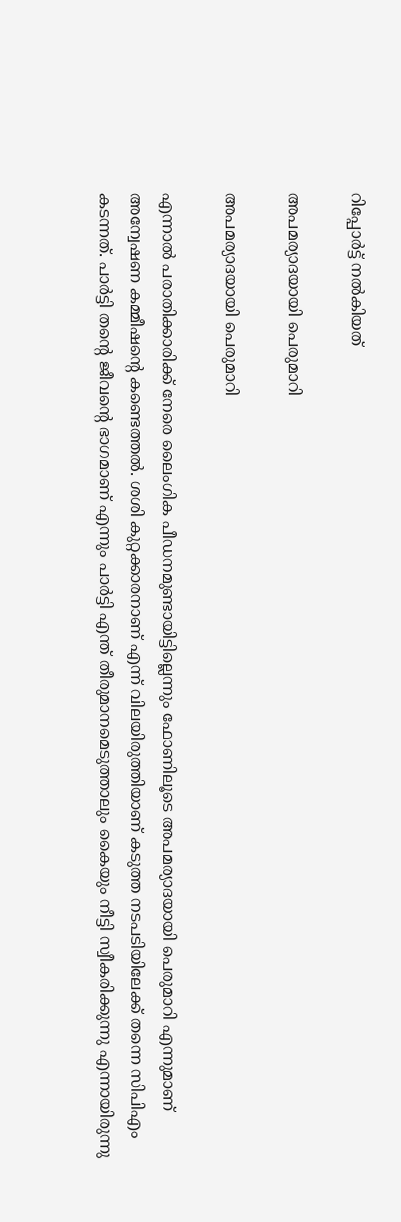റിപ്പോര്‍ട്ട് നല്‍കിയത്

അപമര്യാദയായി പെരുമാറി

അപമര്യാദയായി പെരുമാറി

എന്നാല്‍ പരാതിക്കാരിക്ക് നേരെ ലൈംഗിക പീഡനമുണ്ടായിട്ടില്ലെന്നും ഫോണിലൂടെ അപമര്യാദയായി പെരുമാറി എന്നുമാണ് അന്വേഷണ കമ്മീഷന്റെ കണ്ടെത്തല്‍. ശശി കുറ്റക്കാരനാണ് എന്ന് വിലയിരുത്തിയാണ് കടുത്ത നടപടിയിലേക്ക് തന്നെ സിപിഎം കടന്നത്. പാര്‍ട്ടി തന്റെ ജീവന്റെ ഭാഗമാണ് എന്നും പാര്‍ട്ടി എന്ത് തീരുമാനമെടുത്താലും കൈയും നീട്ടി സ്വീകരിക്കുന്നു എന്നായിരുന്നു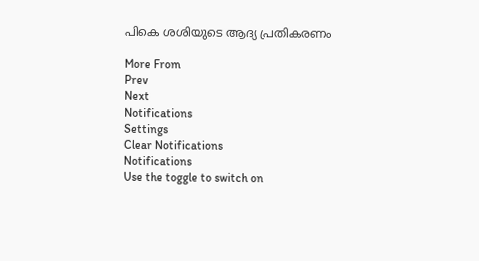പികെ ശശിയുടെ ആദ്യ പ്രതികരണം

More From
Prev
Next
Notifications
Settings
Clear Notifications
Notifications
Use the toggle to switch on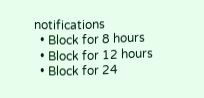notifications
  • Block for 8 hours
  • Block for 12 hours
  • Block for 24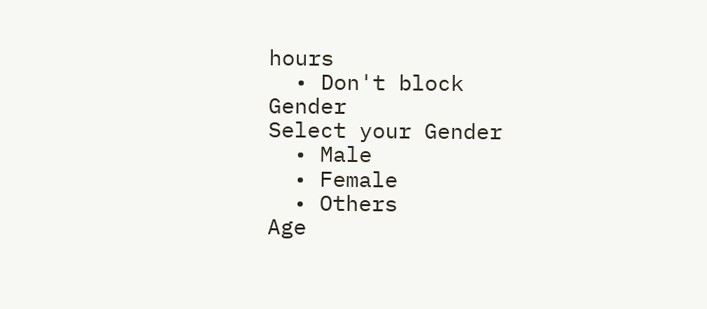hours
  • Don't block
Gender
Select your Gender
  • Male
  • Female
  • Others
Age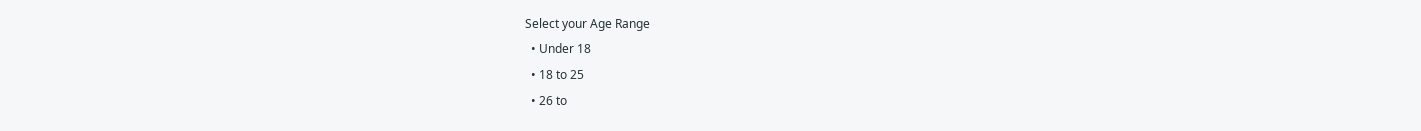Select your Age Range
  • Under 18
  • 18 to 25
  • 26 to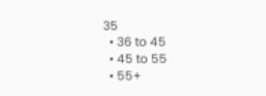35
  • 36 to 45
  • 45 to 55
  • 55+